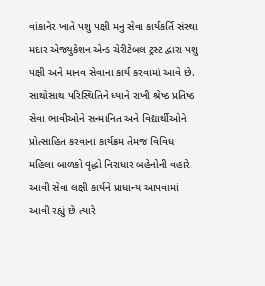વાંકાનેર ખાતે પશુ પક્ષી મનુ સેવા કાર્યકર્તિ સંસ્થા મદાર એજ્યુકેશન એન્ડ ચેરીટેબલ ટ્રસ્ટ દ્વારા પશુ પક્ષી અને માનવ સેવાના કાર્ય કરવામાં આવે છે. સાથોસાથ પરિસ્થિતિને ધ્યાને રાખી શ્રેષ્ઠ પ્રતિષ્ઠ સેવા ભાવીઓને સન્માનિત અને વિદ્યાર્થીઓને પ્રોત્સાહિત કરવાના કાર્યક્રમ તેમજ વિવિધ મહિલા બાળકો વૃદ્ધો નિરાધાર બહેનોની વહારે આવી સેવા લક્ષી કાર્યને પ્રાધાન્ય આપવામાં આવી રહ્યું છે ત્યારે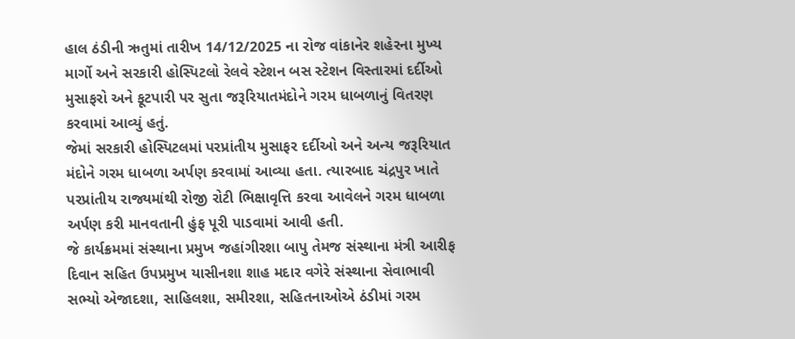હાલ ઠંડીની ઋતુમાં તારીખ 14/12/2025 ના રોજ વાંકાનેર શહેરના મુખ્ય માર્ગો અને સરકારી હોસ્પિટલો રેલવે સ્ટેશન બસ સ્ટેશન વિસ્તારમાં દર્દીઓ મુસાફરો અને ફૂટપારી પર સુતા જરૂરિયાતમંદોને ગરમ ધાબળાનું વિતરણ કરવામાં આવ્યું હતું.
જેમાં સરકારી હોસ્પિટલમાં પરપ્રાંતીય મુસાફર દર્દીઓ અને અન્ય જરૂરિયાત મંદોને ગરમ ધાબળા અર્પણ કરવામાં આવ્યા હતા. ત્યારબાદ ચંદ્રપુર ખાતે પરપ્રાંતીય રાજ્યમાંથી રોજી રોટી ભિક્ષાવૃત્તિ કરવા આવેલને ગરમ ધાબળા અર્પણ કરી માનવતાની હુંફ પૂરી પાડવામાં આવી હતી.
જે કાર્યક્રમમાં સંસ્થાના પ્રમુખ જહાંગીરશા બાપુ તેમજ સંસ્થાના મંત્રી આરીફ દિવાન સહિત ઉપપ્રમુખ યાસીનશા શાહ મદાર વગેરે સંસ્થાના સેવાભાવી સભ્યો એજાદશા, સાહિલશા, સમીરશા, સહિતનાઓએ ઠંડીમાં ગરમ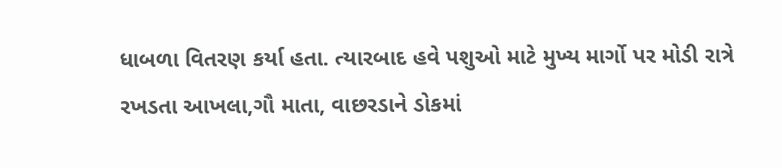ધાબળા વિતરણ કર્યા હતા. ત્યારબાદ હવે પશુઓ માટે મુખ્ય માર્ગો પર મોડી રાત્રે રખડતા આખલા,ગૌ માતા, વાછરડાને ડોકમાં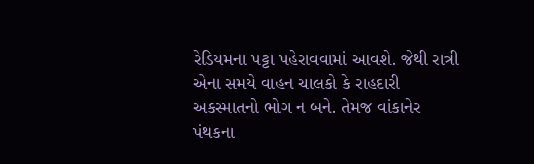રેડિયમના પટ્ટા પહેરાવવામાં આવશે. જેથી રાત્રી એના સમયે વાહન ચાલકો કે રાહદારી અકસ્માતનો ભોગ ન બને. તેમજ વાંકાનેર પંથકના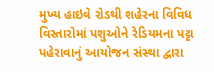મુખ્ય હાઇવે રોડથી શહેરના વિવિધ વિસ્તારોમાં પશુઓને રેડિયમના પટ્ટા પહેરાવાનું આયોજન સંસ્થા દ્વારા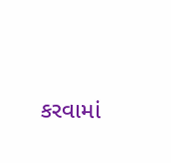કરવામાં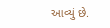આવ્યું છે.